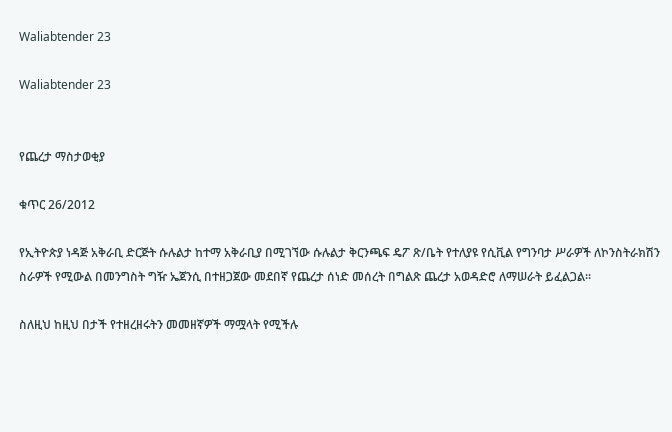Waliabtender 23

Waliabtender 23


የጨረታ ማስታወቂያ

ቁጥር 26/2012

የኢትዮጵያ ነዳጅ አቅራቢ ድርጅት ሱሉልታ ከተማ አቅራቢያ በሚገኘው ሱሉልታ ቅርንጫፍ ዴፖ ጽ/ቤት የተለያዩ የሲቪል የግንባታ ሥራዎች ለኮንስትራክሽን ስራዎች የሚውል በመንግስት ግዥ ኤጀንሲ በተዘጋጀው መደበኛ የጨረታ ሰነድ መሰረት በግልጽ ጨረታ አወዳድሮ ለማሠራት ይፈልጋል፡፡

ስለዚህ ከዚህ በታች የተዘረዘሩትን መመዘኛዎች ማሟላት የሚችሉ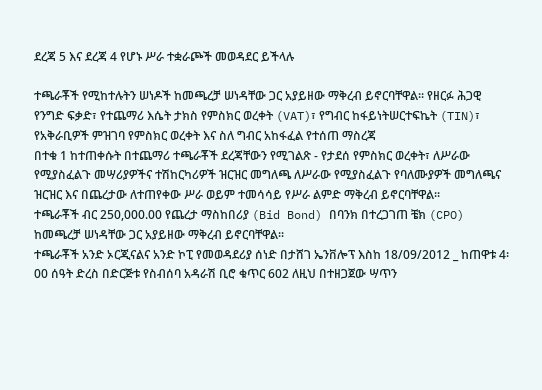ደረጃ 5 እና ደረጃ 4 የሆኑ ሥራ ተቋራጮች መወዳደር ይችላሉ

ተጫራቾች የሚከተሉትን ሠነዶች ከመጫረቻ ሠነዳቸው ጋር አያይዘው ማቅረብ ይኖርባቸዋል፡፡ የዘርፉ ሕጋዊ የንግድ ፍቃድ፣ የተጨማሪ እሴት ታክስ የምስክር ወረቀት (VAT)፣ የግብር ከፋይነትሠርተፍኬት (TIN)፣ የአቅራቢዎች ምዝገባ የምስክር ወረቀት እና ስለ ግብር አከፋፈል የተሰጠ ማስረጃ
በተቁ 1 ከተጠቀሱት በተጨማሪ ተጫራቾች ደረጃቸውን የሚገልጽ - የታደሰ የምስክር ወረቀት፣ ለሥራው የሚያስፈልጉ መሣሪያዎችና ተሽከርካሪዎች ዝርዝር መግለጫ ለሥራው የሚያስፈልጉ የባለሙያዎች መግለጫና ዝርዝር እና በጨረታው ለተጠየቀው ሥራ ወይም ተመሳሳይ የሥራ ልምድ ማቅረብ ይኖርባቸዋል፡፡
ተጫራቾች ብር 250,000.00 የጨረታ ማስከበሪያ (Bid Bond) በባንክ በተረጋገጠ ቼክ (CPO) ከመጫረቻ ሠነዳቸው ጋር አያይዘው ማቅረብ ይኖርባቸዋል፡፡
ተጫራቾች አንድ ኦርጂናልና አንድ ኮፒ የመወዳደሪያ ሰነድ በታሸገ ኤንቨሎፕ እስከ 18/09/2012 _ ከጠዋቱ 4፡00 ሰዓት ድረስ በድርጅቱ የስብሰባ አዳራሽ ቢሮ ቁጥር 602 ለዚህ በተዘጋጀው ሣጥን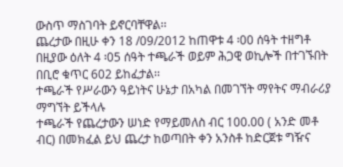ውስጥ ማስገባት ይኖርባቸዋል፡፡
ጨረታው በዚሁ ቀን 18 /09/2012 ከጠዋቱ 4 ፡00 ሰዓት ተዘግቶ በዚያው ዕለት 4 ፡05 ሰዓት ተጫራች ወይም ሕጋዊ ወኪሎች በተገኙበት በቢሮ ቁጥር 602 ይከፈታል፡፡
ተጫራች የሥራውን ዓይነትና ሁኔታ በአካል በመገኘት ማየትና ማብራሪያ ማግኘት ይችላሉ
ተጫራች የጨረታውን ሠነድ የማይመለስ ብር 100.00 ( አንድ መቶ ብር) በመክፈል ይህ ጨረታ ከወጣበት ቀን አንስቶ ከድርጀቱ ግዥና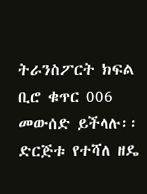ትራንስፖርት ክፍል ቢሮ ቁጥር 006 መውሰድ ይችላሉ፡፡
ድርጅቱ የተሻለ ዘዴ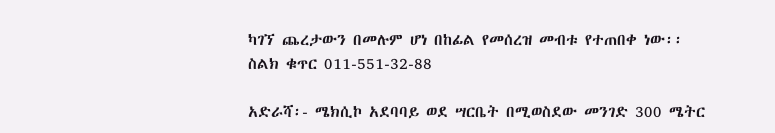ካገኘ ጨረታውን በመሉም ሆነ በከፊል የመሰረዝ መብቱ የተጠበቀ ነው፡፡
ስልክ ቁጥር 011-551-32-88

አድራሻ፡- ሜክሲኮ አደባባይ ወደ ሣርቤት በሚወስደው መንገድ 300 ሜትር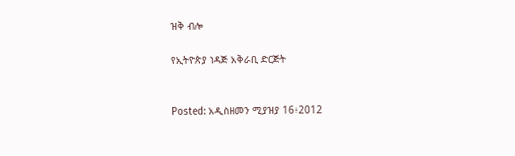ዝቅ ብሎ

የኢትዮጵያ ነዳጅ አቅራቢ ድርጅት


Posted: አዲስዘመን ሚያዝያ 16፥2012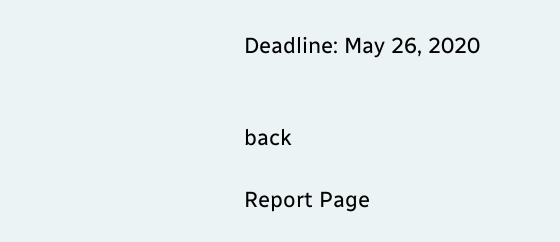Deadline: May 26, 2020


back

Report Page